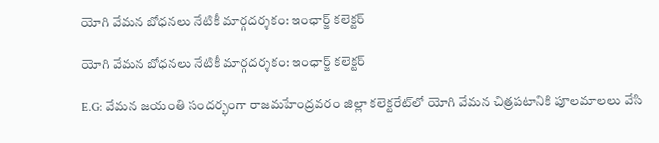యోగి వేమన బోధనలు నేటికీ మార్గదర్శకం: ఇంఛార్జ్ కలెక్టర్

యోగి వేమన బోధనలు నేటికీ మార్గదర్శకం: ఇంఛార్జ్ కలెక్టర్

E.G: వేమన జయంతి సందర్భంగా రాజమహేంద్రవరం జిల్లా కలెక్టరేట్‌లో యోగి వేమన చిత్రపటానికి పూలమాలలు వేసి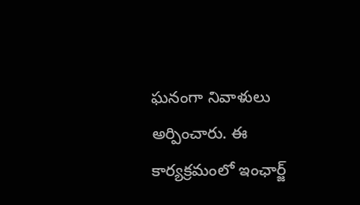ఘనంగా నివాళులు అర్పించారు. ఈ కార్యక్రమంలో ఇంఛార్జ్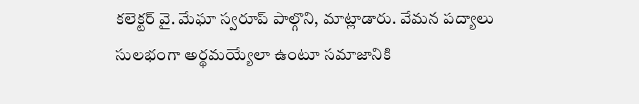కలెక్టర్ వై. మేఘా స్వరూప్ పాల్గొని, మాట్లాడారు. వేమన పద్యాలు సులభంగా అర్థమయ్యేలా ఉంటూ సమాజానికి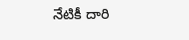నేటికీ దారి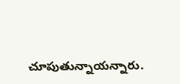చూపుతున్నాయన్నారు.